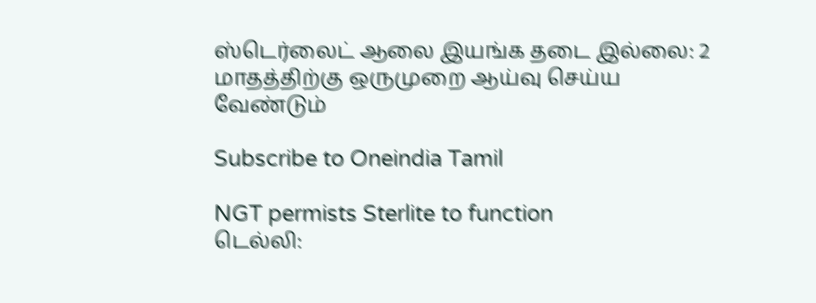ஸ்டெர்லைட் ஆலை இயங்க தடை இல்லை: 2 மாதத்திற்கு ஒருமுறை ஆய்வு செய்ய வேண்டும்

Subscribe to Oneindia Tamil

NGT permists Sterlite to function
டெல்லி: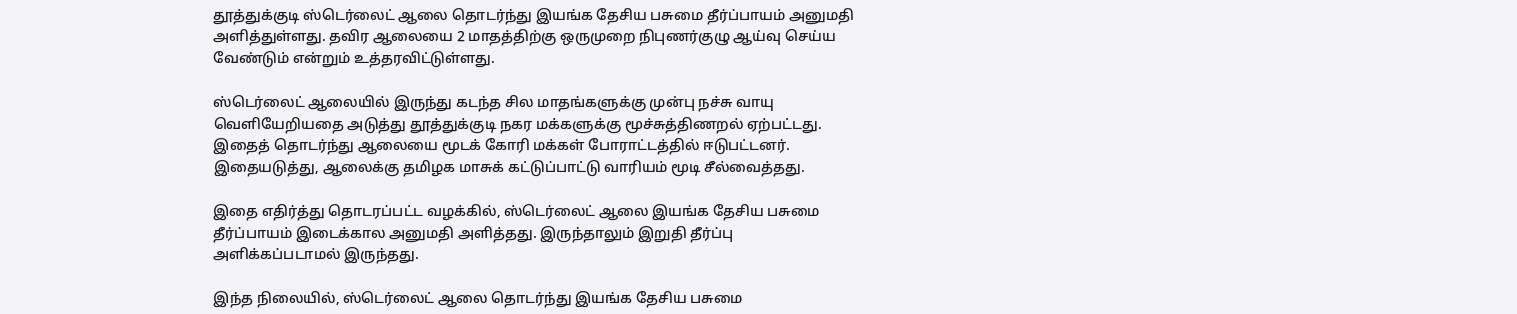தூத்துக்குடி ஸ்டெர்லைட் ஆலை தொடர்ந்து இயங்க தேசிய பசுமை தீர்ப்பாயம் அனுமதி அளித்துள்ளது. தவிர ஆலையை 2 மாதத்திற்கு ஒருமுறை நிபுணர்குழு ஆய்வு செய்ய வேண்டும் என்றும் உத்தரவிட்டுள்ளது.

ஸ்டெர்லைட் ஆலையில் இருந்து கடந்த சில மாதங்களுக்கு முன்பு நச்சு வாயு வெளியேறியதை அடுத்து தூத்துக்குடி நகர மக்களுக்கு மூச்சுத்திணறல் ஏற்பட்டது. இதைத் தொடர்ந்து ஆலையை மூடக் கோரி மக்கள் போராட்டத்தில் ஈடுபட்டனர். இதையடுத்து, ஆலைக்கு தமிழக மாசுக் கட்டுப்பாட்டு வாரியம் மூடி சீல்வைத்தது.

இதை எதிர்த்து தொடரப்பட்ட வழக்கில், ஸ்டெர்லைட் ஆலை இயங்க தேசிய பசுமை தீர்ப்பாயம் இடைக்கால அனுமதி அளித்தது. இருந்தாலும் இறுதி தீர்ப்பு அளிக்கப்படாமல் இருந்தது.

இந்த நிலையில், ஸ்டெர்லைட் ஆலை தொடர்ந்து இயங்க தேசிய பசுமை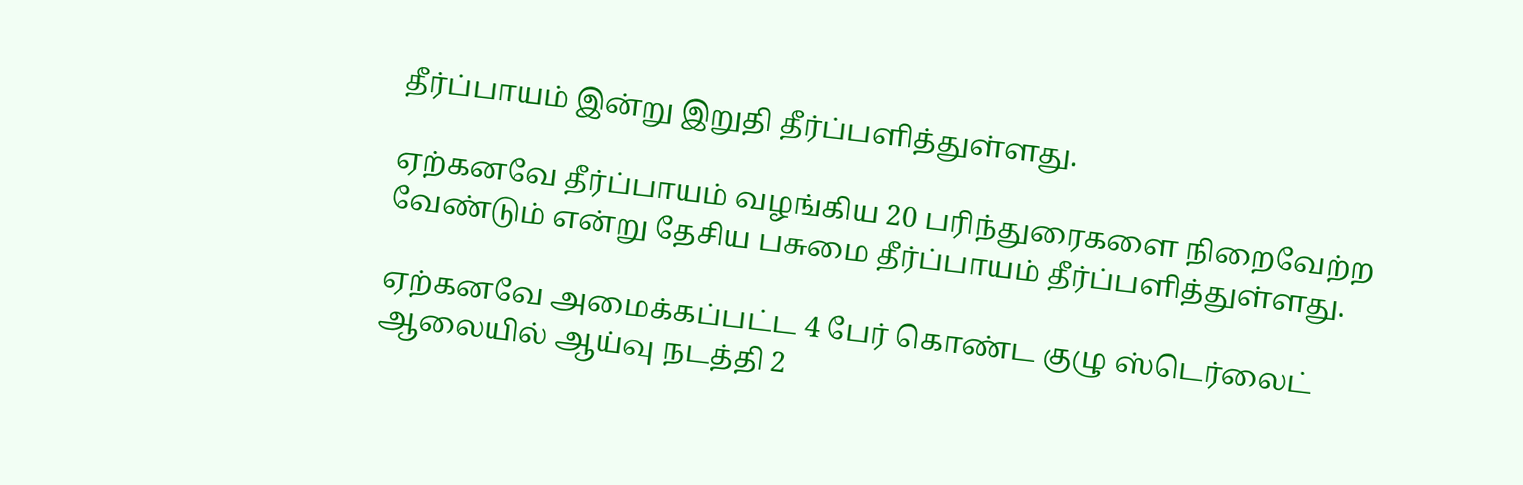தீர்ப்பாயம் இன்று இறுதி தீர்ப்பளித்துள்ளது.

ஏற்கனவே தீர்ப்பாயம் வழங்கிய 20 பரிந்துரைகளை நிறைவேற்ற வேண்டும் என்று தேசிய பசுமை தீர்ப்பாயம் தீர்ப்பளித்துள்ளது.

ஏற்கனவே அமைக்கப்பட்ட 4 பேர் கொண்ட குழு ஸ்டெர்லைட் ஆலையில் ஆய்வு நடத்தி 2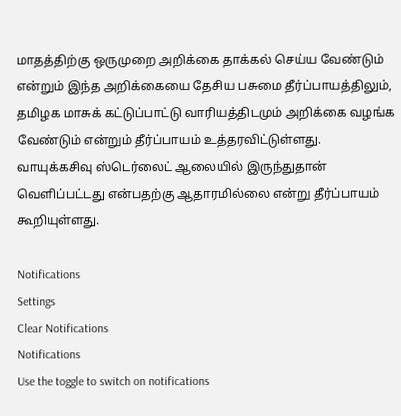மாதத்திற்கு ஒருமுறை அறிக்கை தாக்கல் செய்ய வேண்டும் என்றும் இந்த அறிக்கையை தேசிய பசுமை தீர்ப்பாயத்திலும், தமிழக மாசுக் கட்டுப்பாட்டு வாரியத்திடமும் அறிக்கை வழங்க வேண்டும் என்றும் தீர்ப்பாயம் உத்தரவிட்டுள்ளது. வாயுக்கசிவு ஸ்டெர்லைட் ஆலையில் இருந்துதான் வெளிப்பட்டது என்பதற்கு ஆதாரமில்லை என்று தீர்ப்பாயம் கூறியுள்ளது.

Notifications
Settings
Clear Notifications
Notifications
Use the toggle to switch on notifications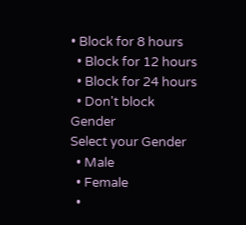• Block for 8 hours
  • Block for 12 hours
  • Block for 24 hours
  • Don't block
Gender
Select your Gender
  • Male
  • Female
  •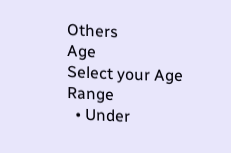Others
Age
Select your Age Range
  • Under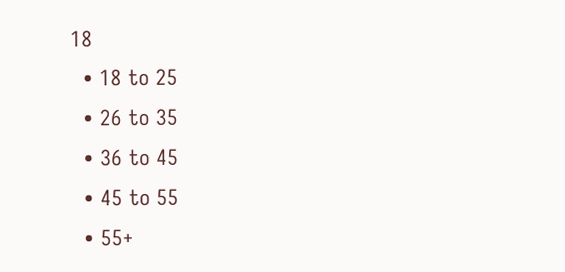18
  • 18 to 25
  • 26 to 35
  • 36 to 45
  • 45 to 55
  • 55+